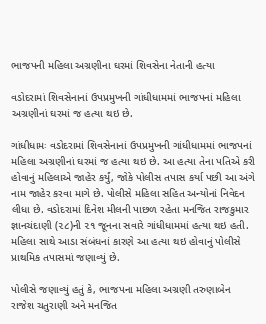ભાજપની મહિલા અગ્રણીના ઘરમાં શિવસેના નેતાની હત્યા

વડોદરામાં શિવસેનાનાં ઉપપ્રમુખની ગાંધીધામમાં ભાજપનાં મહિલા અગ્રણીનાં ઘરમાં જ હત્યા થઇ છે.

ગાંધીધામઃ વડોદરામાં શિવસેનાનાં ઉપપ્રમુખની ગાંધીધામમાં ભાજપનાં મહિલા અગ્રણીનાં ઘરમાં જ હત્યા થઇ છે. આ હત્યા તેના પતિએ કરી હોવાનું મહિલાએ જાહેર કર્યું, જોકે પોલીસ તપાસ કર્યા પછી આ અંગે નામ જાહેર કરવા માગે છે. પોલીસે મહિલા સહિત અન્યોનાં નિવેદન લીધા છે. વડોદરામાં દિનેશ મીલની પાછળ રહેતા મનજિત રાજકુમાર જ્ઞાનચંદાણી (૨૮)ની ૨૧ જૂનના સવારે ગાંધીધામમાં હત્યા થઇ હતી. મહિલા સાથે આડા સંબંધનાં કારણે આ હત્યા થઇ હોવાનું પોલીસે પ્રાથમિક તપાસમાં જણાવ્યું છે.

પોલીસે જણાવ્યું હતું કે, ભાજપના મહિલા અગ્રણી તરુણાબેન રાજેશ ચતુરાણી અને મનજિત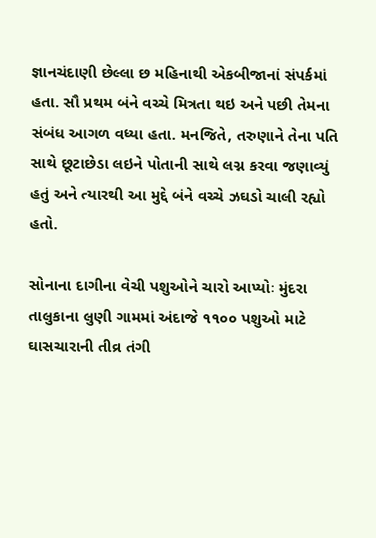જ્ઞાનચંદાણી છેલ્લા છ મહિનાથી એકબીજાનાં સંપર્કમાં હતા. સૌ પ્રથમ બંને વચ્ચે મિત્રતા થઇ અને પછી તેમના સંબંધ આગળ વધ્યા હતા. મનજિતે, તરુણાને તેના પતિ સાથે છૂટાછેડા લઇને પોતાની સાથે લગ્ન કરવા જણાવ્યું હતું અને ત્યારથી આ મુદ્દે બંને વચ્ચે ઝઘડો ચાલી રહ્યો હતો.

સોનાના દાગીના વેચી પશુઓને ચારો આપ્યોઃ મુંદરા તાલુકાના લુણી ગામમાં અંદાજે ૧૧૦૦ પશુઓ માટે ઘાસચારાની તીવ્ર તંગી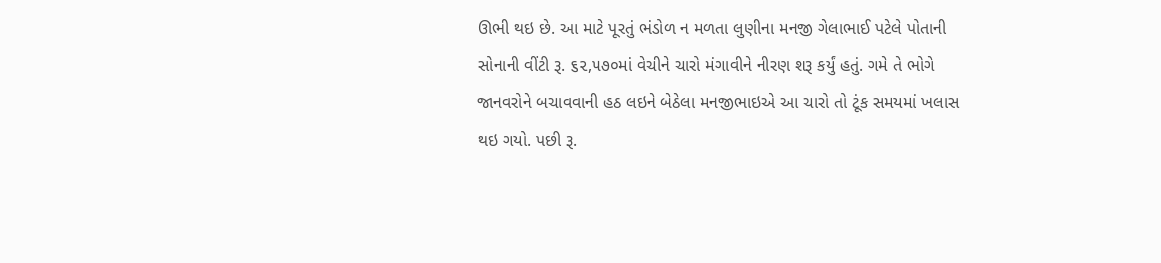ઊભી થઇ છે. આ માટે પૂરતું ભંડોળ ન મળતા લુણીના મનજી ગેલાભાઈ પટેલે પોતાની સોનાની વીંટી રૂ. ૬૨,૫૭૦માં વેચીને ચારો મંગાવીને નીરણ શરૂ કર્યું હતું. ગમે તે ભોગે જાનવરોને બચાવવાની હઠ લઇને બેઠેલા મનજીભાઇએ આ ચારો તો ટૂંક સમયમાં ખલાસ થઇ ગયો. પછી રૂ.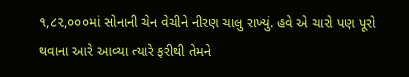૧,૮૨,૦૦૦માં સોનાની ચેન વેચીને નીરણ ચાલુ રાખ્યું. હવે એ ચારો પણ પૂરો થવાના આરે આવ્યા ત્યારે ફરીથી તેમને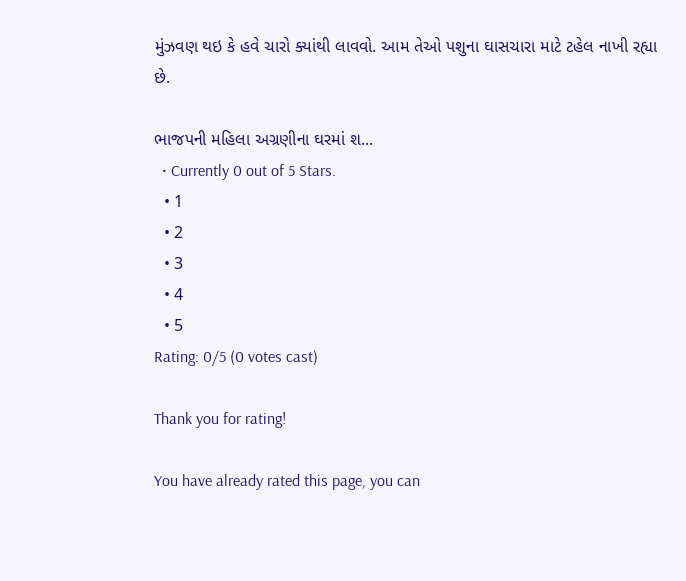મુંઝવણ થઇ કે હવે ચારો ક્યાંથી લાવવો. આમ તેઓ પશુના ઘાસચારા માટે ટહેલ નાખી રહ્યા છે.

ભાજપની મહિલા અગ્રણીના ઘરમાં શ...
  • Currently 0 out of 5 Stars.
  • 1
  • 2
  • 3
  • 4
  • 5
Rating: 0/5 (0 votes cast)

Thank you for rating!

You have already rated this page, you can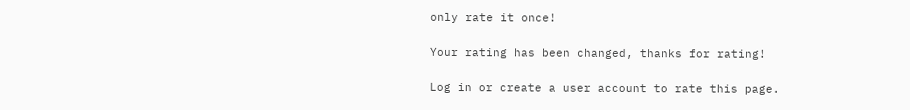only rate it once!

Your rating has been changed, thanks for rating!

Log in or create a user account to rate this page.